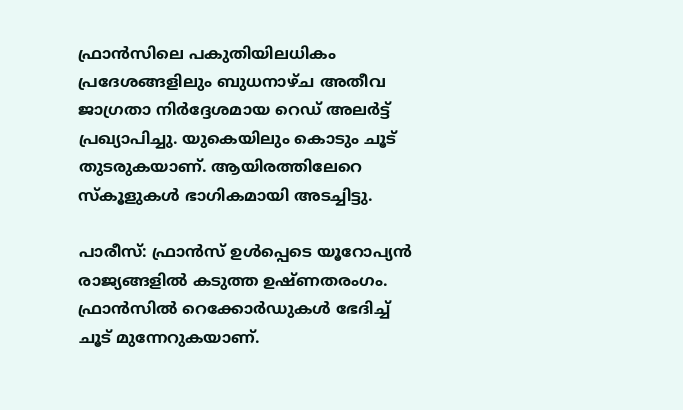ഫ്രാന്‍സിലെ പകുതിയിലധികം പ്രദേശങ്ങളിലും ബുധനാഴ്ച അതീവ ജാഗ്രതാ നിര്‍ദ്ദേശമായ റെഡ് അലര്‍ട്ട് പ്രഖ്യാപിച്ചു. യുകെയിലും കൊടും ചൂട് തുടരുകയാണ്. ആയിരത്തിലേറെ സ്‌കൂളുകള്‍ ഭാഗികമായി അടച്ചിട്ടു.

പാരീസ്: ഫ്രാന്‍സ് ഉള്‍പ്പെടെ യൂറോപ്യന്‍ രാജ്യങ്ങളില്‍ കടുത്ത ഉഷ്ണതരംഗം. ഫ്രാന്‍സില്‍ റെക്കോര്‍ഡുകള്‍ ഭേദിച്ച് ചൂട് മുന്നേറുകയാണ്.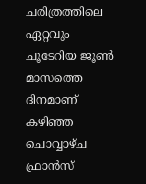ചരിത്രത്തിലെ ഏറ്റവും ചൂടേറിയ ജൂണ്‍ മാസത്തെ ദിനമാണ് കഴിഞ്ഞ ചൊവ്വാഴ്ച ഫ്രാന്‍സ്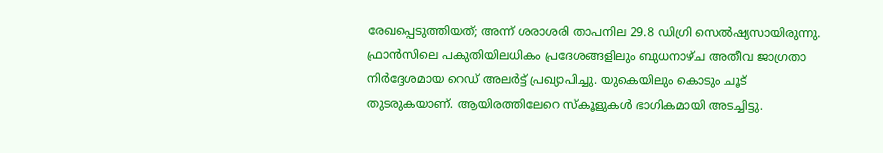രേഖപ്പെടുത്തിയത്; അന്ന് ശരാശരി താപനില 29.8 ഡിഗ്രി സെല്‍ഷ്യസായിരുന്നു. ഫ്രാന്‍സിലെ പകുതിയിലധികം പ്രദേശങ്ങളിലും ബുധനാഴ്ച അതീവ ജാഗ്രതാ നിര്‍ദ്ദേശമായ റെഡ് അലര്‍ട്ട് പ്രഖ്യാപിച്ചു. യുകെയിലും കൊടും ചൂട് തുടരുകയാണ്. ആയിരത്തിലേറെ സ്‌കൂളുകള്‍ ഭാഗികമായി അടച്ചിട്ടു.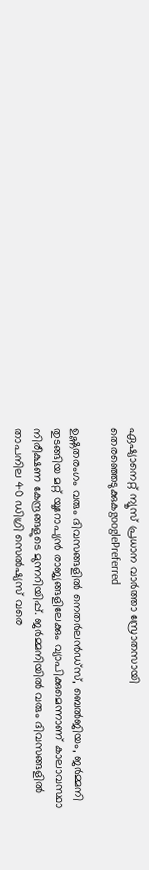ഏഷ്യാനെറ്റ് ന്യൂസ് പ്രധാന വാർത്താ സ്രോതസായി തെരഞ്ഞെടുക്കുകgooglePreferred

ഉഷ്ണതരംഗം വരും ദിവസങ്ങളില്‍ നെതര്‍ലന്‍ഡ്സ്, ബെല്‍ജിയം, ജര്‍മ്മനി തുടങ്ങിയ മറ്റ് യൂറോപ്യന്‍ രാജ്യങ്ങളിലേക്കും വ്യാപിക്കുമെന്നാണ് കാലാവസ്ഥാ നിരീക്ഷണ കേന്ദ്രങ്ങളുടെ മുന്നറിയിപ്പ്. ജര്‍മ്മനിയില്‍ വരും ദിവസങ്ങളില്‍ താപനില 40 ഡിഗ്രി സെല്‍ഷ്യസ് വരെ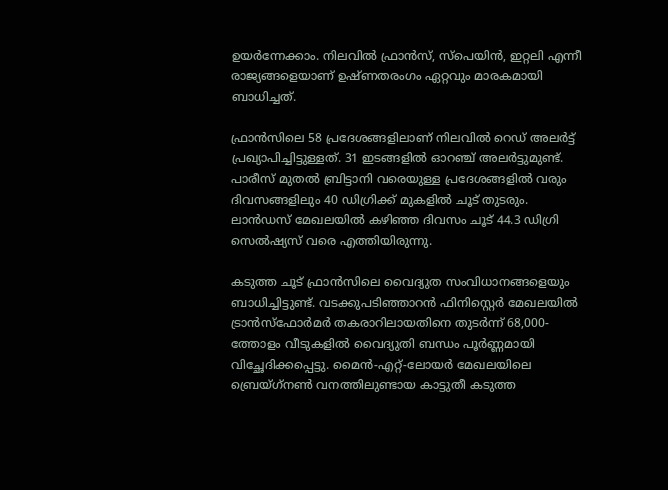ഉയര്‍ന്നേക്കാം. നിലവില്‍ ഫ്രാന്‍സ്, സ്‌പെയിന്‍, ഇറ്റലി എന്നീ രാജ്യങ്ങളെയാണ് ഉഷ്ണതരംഗം ഏറ്റവും മാരകമായി ബാധിച്ചത്.

ഫ്രാന്‍സിലെ 58 പ്രദേശങ്ങളിലാണ് നിലവില്‍ റെഡ് അലര്‍ട്ട് പ്രഖ്യാപിച്ചിട്ടുള്ളത്. 31 ഇടങ്ങളില്‍ ഓറഞ്ച് അലര്‍ട്ടുമുണ്ട്. പാരീസ് മുതല്‍ ബ്രിട്ടാനി വരെയുള്ള പ്രദേശങ്ങളില്‍ വരും ദിവസങ്ങളിലും 40 ഡിഗ്രിക്ക് മുകളില്‍ ചൂട് തുടരും. ലാന്‍ഡസ് മേഖലയില്‍ കഴിഞ്ഞ ദിവസം ചൂട് 44.3 ഡിഗ്രി സെല്‍ഷ്യസ് വരെ എത്തിയിരുന്നു.

കടുത്ത ചൂട് ഫ്രാന്‍സിലെ വൈദ്യുത സംവിധാനങ്ങളെയും ബാധിച്ചിട്ടുണ്ട്. വടക്കുപടിഞ്ഞാറന്‍ ഫിനിസ്റ്റെര്‍ മേഖലയില്‍ ട്രാന്‍സ്‌ഫോര്‍മര്‍ തകരാറിലായതിനെ തുടര്‍ന്ന് 68,000-ത്തോളം വീടുകളില്‍ വൈദ്യുതി ബന്ധം പൂര്‍ണ്ണമായി വിച്ഛേദിക്കപ്പെട്ടു. മൈന്‍-എറ്റ്-ലോയര്‍ മേഖലയിലെ ബ്രെയ്ഗ്‌നണ്‍ വനത്തിലുണ്ടായ കാട്ടുതീ കടുത്ത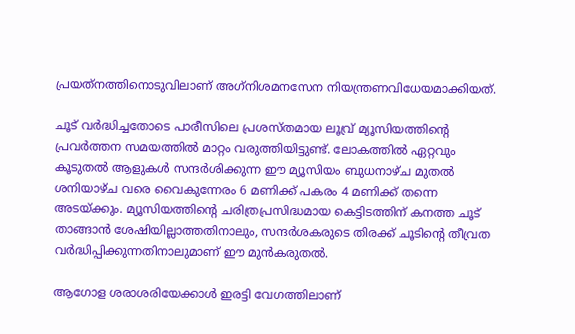പ്രയത്‌നത്തിനൊടുവിലാണ് അഗ്‌നിശമനസേന നിയന്ത്രണവിധേയമാക്കിയത്.

ചൂട് വര്‍ദ്ധിച്ചതോടെ പാരീസിലെ പ്രശസ്തമായ ലൂവ്ര് മ്യൂസിയത്തിന്റെ പ്രവര്‍ത്തന സമയത്തില്‍ മാറ്റം വരുത്തിയിട്ടുണ്ട്. ലോകത്തില്‍ ഏറ്റവും കൂടുതല്‍ ആളുകള്‍ സന്ദര്‍ശിക്കുന്ന ഈ മ്യൂസിയം ബുധനാഴ്ച മുതല്‍ ശനിയാഴ്ച വരെ വൈകുന്നേരം 6 മണിക്ക് പകരം 4 മണിക്ക് തന്നെ അടയ്ക്കും. മ്യൂസിയത്തിന്റെ ചരിത്രപ്രസിദ്ധമായ കെട്ടിടത്തിന് കനത്ത ചൂട് താങ്ങാന്‍ ശേഷിയില്ലാത്തതിനാലും, സന്ദര്‍ശകരുടെ തിരക്ക് ചൂടിന്റെ തീവ്രത വര്‍ദ്ധിപ്പിക്കുന്നതിനാലുമാണ് ഈ മുന്‍കരുതല്‍.

ആഗോള ശരാശരിയേക്കാള്‍ ഇരട്ടി വേഗത്തിലാണ്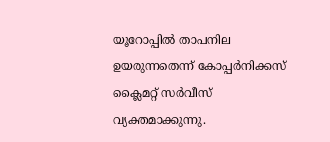യൂറോപ്പില്‍ താപനില ഉയരുന്നതെന്ന് കോപ്പര്‍നിക്കസ് ക്ലൈമറ്റ് സര്‍വീസ് വ്യക്തമാക്കുന്നു.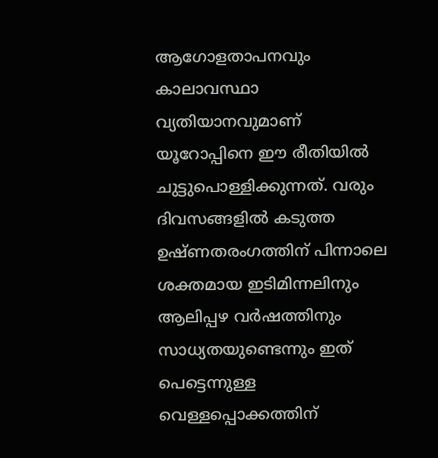ആഗോളതാപനവും കാലാവസ്ഥാ വ്യതിയാനവുമാണ് യൂറോപ്പിനെ ഈ രീതിയില്‍ ചുട്ടുപൊള്ളിക്കുന്നത്. വരും ദിവസങ്ങളില്‍ കടുത്ത ഉഷ്ണതരംഗത്തിന് പിന്നാലെ ശക്തമായ ഇടിമിന്നലിനും ആലിപ്പഴ വര്‍ഷത്തിനും സാധ്യതയുണ്ടെന്നും ഇത് പെട്ടെന്നുള്ള വെള്ളപ്പൊക്കത്തിന്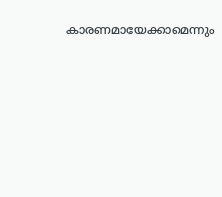കാരണമായേക്കാമെന്നും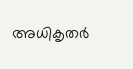അധികൃതര്‍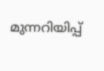മുന്നറിയിപ്പ്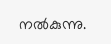നല്‍കുന്നു.